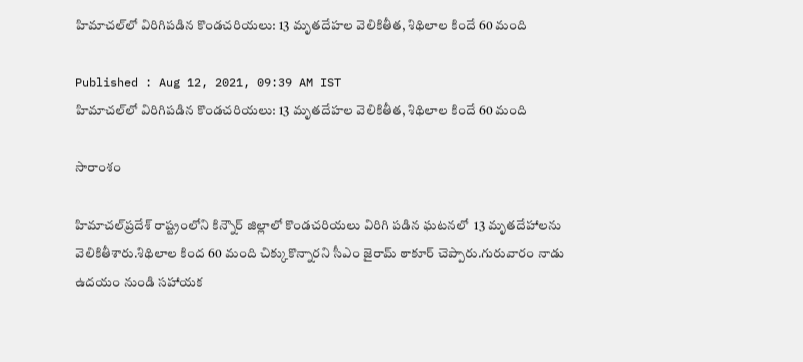హిమాచల్‌లో విరిగిపడిన కొండచరియలు: 13 మృతదేహల వెలికితీత, శిథిలాల కిందే 60 మంది

Published : Aug 12, 2021, 09:39 AM IST
హిమాచల్‌లో విరిగిపడిన కొండచరియలు: 13 మృతదేహల వెలికితీత, శిథిలాల కిందే 60 మంది

సారాంశం

హిమాచల్‌ప్రదేశ్ రాష్ట్రంలోని కిన్నౌర్ జిల్లాలో కొండచరియలు విరిగి పడిన ఘటనలో  13 మృతదేహాలను వెలికితీశారు.శిథిలాల కింద 60 మంది చిక్కుకొన్నారని సీఎం జైరామ్ ఠాకూర్ చెప్పారు.గురువారం నాడు ఉదయం నుండి సహాయక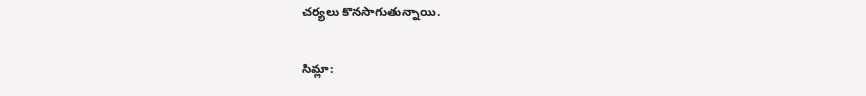చర్యలు కొనసాగుతున్నాయి.

సిమ్లా: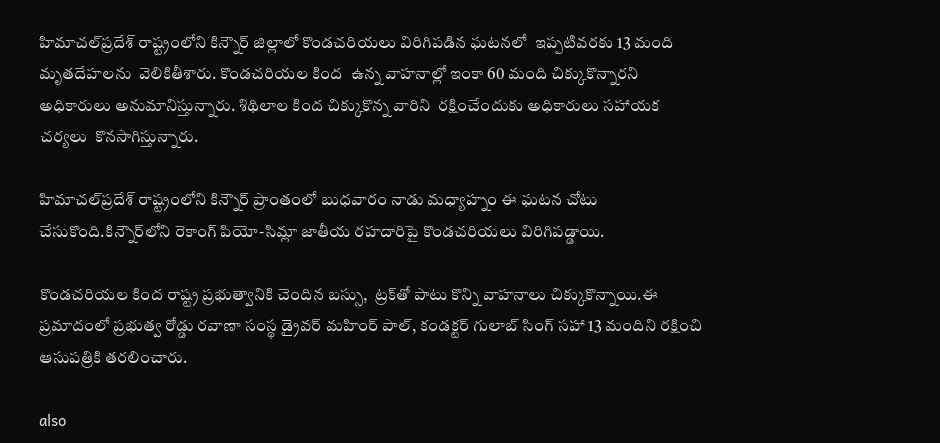హిమాచల్‌ప్రదేశ్ రాష్ట్రంలోని కిన్నౌర్‌ జిల్లాలో కొండచరియలు విరిగిపడిన ఘటనలో  ఇప్పటివరకు 13 మంది మృతదేహలను  వెలికితీశారు. కొండచరియల కింద  ఉన్న వాహనాల్లో ఇంకా 60 మంది చిక్కుకొన్నారని అధికారులు అనుమానిస్తున్నారు. శిథిలాల కింద చిక్కుకొన్న వారిని  రక్షించేందుకు అధికారులు సహాయక చర్యలు  కొనసాగిస్తున్నారు.

హిమాచల్‌ప్రదేశ్ రాష్ట్రంలోని కిన్నౌర్ ప్రాంతంలో బుధవారం నాడు మధ్యాహ్నం ఈ ఘటన చోటు చేసుకొంది.కిన్నౌర్‌లోని రెకాంగ్ పియో-సిమ్లా జాతీయ రహదారిపై కొండచరియలు విరిగిపడ్డాయి.

కొండచరియల కింద రాష్ట్ర ప్రభుత్వానికి చెందిన బస్సు,  ట్రక్‌తో పాటు కొన్ని వాహనాలు చిక్కుకొన్నాయి.ఈ ప్రమాదంలో ప్రభుత్వ రోడ్డు రవాణా సంస్థ డ్రైవర్ మహింర్ పాల్, కండక్టర్ గులాబ్ సింగ్ సహా 13 మందిని రక్షించి ఆసుపత్రికి తరలించారు.

also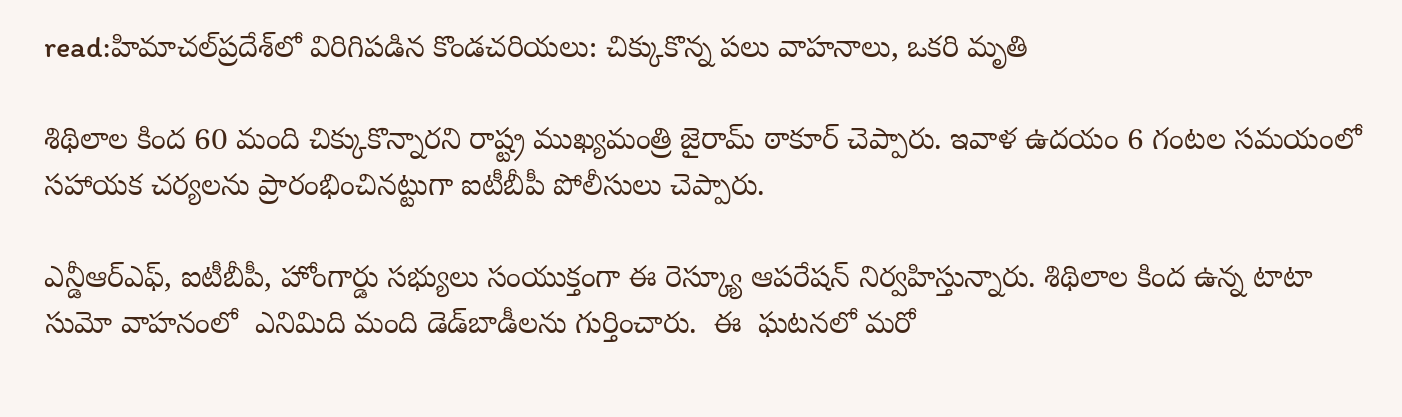read:హిమాచల్‌ప్రదేశ్‌లో విరిగిపడిన కొండచరియలు: చిక్కుకొన్న పలు వాహనాలు, ఒకరి మృతి

శిథిలాల కింద 60 మంది చిక్కుకొన్నారని రాష్ట్ర ముఖ్యమంత్రి జైరామ్ ఠాకూర్ చెప్పారు. ఇవాళ ఉదయం 6 గంటల సమయంలో సహాయక చర్యలను ప్రారంభించినట్టుగా ఐటీబీపీ పోలీసులు చెప్పారు.

ఎన్డీఆర్ఎఫ్, ఐటీబీపీ, హోంగార్డు సభ్యులు సంయుక్తంగా ఈ రెస్క్యూ ఆపరేషన్ నిర్వహిస్తున్నారు. శిథిలాల కింద ఉన్న టాటా సుమో వాహనంలో  ఎనిమిది మంది డెడ్‌బాడీలను గుర్తించారు.  ఈ  ఘటనలో మరో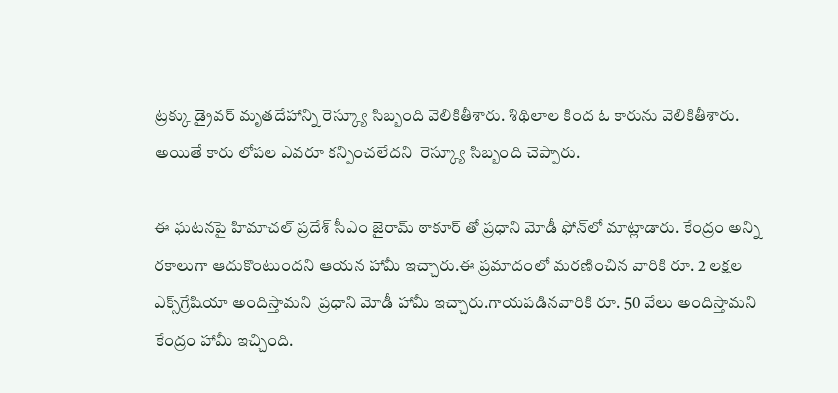ట్రక్కు డ్రైవర్ మృతదేహాన్ని రెస్క్యూ సిబ్బంది వెలికితీశారు. శిథిలాల కింద ఓ కారును వెలికితీశారు. అయితే కారు లోపల ఎవరూ కన్పించలేదని  రెస్క్యూ సిబ్బంది చెప్పారు.

ఈ ఘటనపై హిమాచల్ ప్రదేశ్ సీఎం జైరామ్ ఠాకూర్ తో ప్రధాని మోడీ ఫోన్‌లో మాట్లాడారు. కేంద్రం అన్ని రకాలుగా ఆదుకొంటుందని ఆయన హామీ ఇచ్చారు.ఈ ప్రమాదంలో మరణించిన వారికి రూ. 2 లక్షల ఎక్స్‌గ్రేషియా అందిస్తామని  ప్రధాని మోడీ హామీ ఇచ్చారు.గాయపడినవారికి రూ. 50 వేలు అందిస్తామని కేంద్రం హామీ ఇచ్చింది.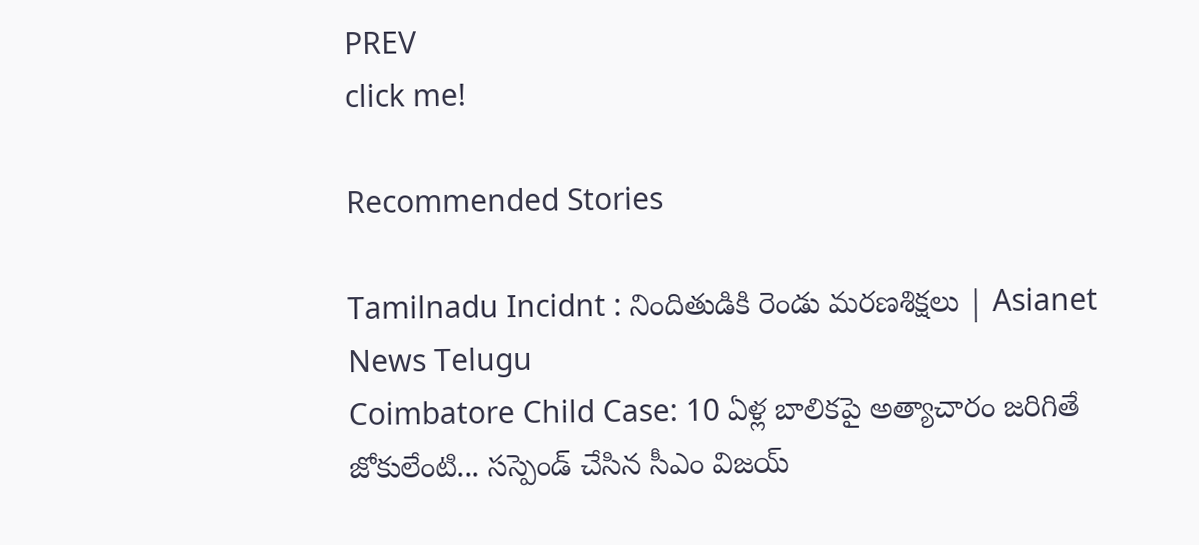PREV
click me!

Recommended Stories

Tamilnadu Incidnt : నిందితుడికి రెండు మరణశిక్షలు | Asianet News Telugu
Coimbatore Child Case: 10 ఏళ్ల బాలికపై అత్యాచారం జరిగితే జోకులేంటి... సస్పెండ్ చేసిన సీఎం విజయ్